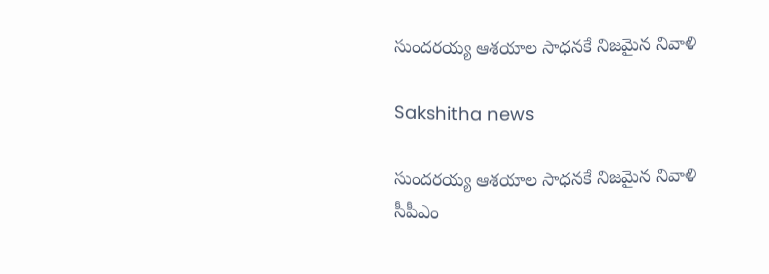సుందరయ్య ఆశయాల సాధనకే నిజమైన నివాళి

Sakshitha news

సుందరయ్య ఆశయాల సాధనకే నిజమైన నివాళి
సీపీఎం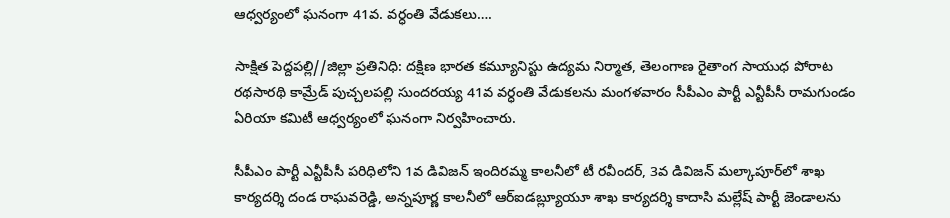ఆధ్వర్యంలో ఘనంగా 41వ. వర్ధంతి వేడుకలు….

సాక్షిత పెద్దపల్లి//జిల్లా ప్రతినిధి: దక్షిణ భారత కమ్యూనిస్టు ఉద్యమ నిర్మాత, తెలంగాణ రైతాంగ సాయుధ పోరాట రథసారథి కామ్రేడ్ పుచ్చలపల్లి సుందరయ్య 41వ వర్ధంతి వేడుకలను మంగళవారం సీపీఎం పార్టీ ఎన్టీపీసీ రామగుండం ఏరియా కమిటీ ఆధ్వర్యంలో ఘనంగా నిర్వహించారు.

సీపీఎం పార్టీ ఎన్టీపీసీ పరిధిలోని 1వ డివిజన్ ఇందిరమ్మ కాలనీలో టీ రవీందర్, 3వ డివిజన్ మల్కాపూర్‌లో శాఖ కార్యదర్శి దండ రాఘవరెడ్డి, అన్నపూర్ణ కాలనీలో ఆర్ఐడబ్ల్యూయూ శాఖ కార్యదర్శి కాదాసి మల్లేష్ పార్టీ జెండాలను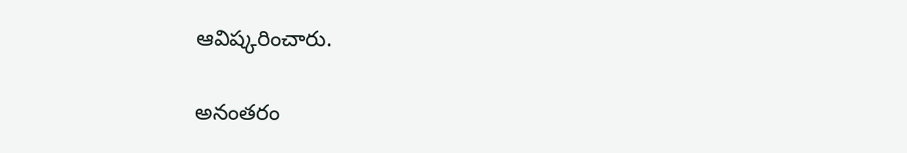ఆవిష్కరించారు.

అనంతరం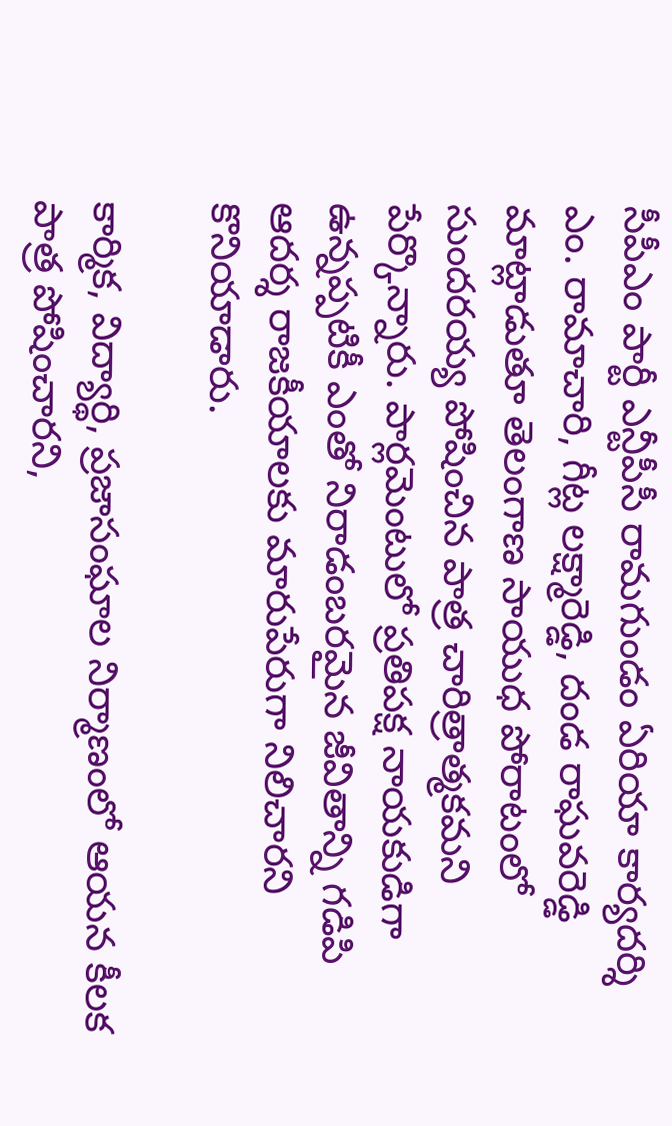సీపీఎం పార్టీ ఎన్టీపీసీ రామగుండం ఏరియా కార్యదర్శి ఎం. రామాచారి, గీట్ల లక్ష్మారెడ్డి, దండ రాఘవరెడ్డి మాట్లాడుతూ తెలంగాణ సాయుధ పోరాటంలో సుందరయ్య పోషించిన పాత్ర చారిత్రాత్మకమని పేర్కొన్నారు. పార్లమెంటులో ప్రతిపక్ష నాయకుడిగా ఉన్నప్పటికీ ఎంతో నిరాడంబరమైన జీవితాన్ని గడిపి ఆదర్శ రాజకీయాలకు మారుపేరుగా నిలిచారని కొనియాడారు.

కార్మిక, విద్యార్థి, ప్రజాసంఘాల నిర్మాణంలో ఆయన కీలక పాత్ర పోషించారని,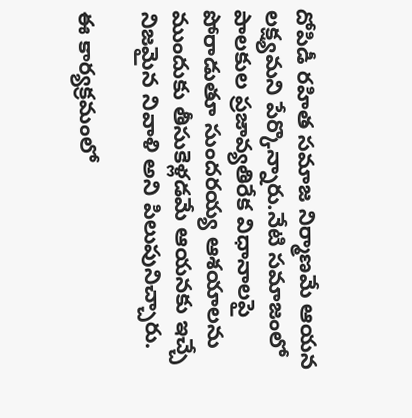దోపిడీ రహిత సమాజ నిర్మాణమే ఆయన లక్ష్యమని పేర్కొన్నారు.నేటి సమాజంలో పాలకుల ప్రజావ్యతిరేక విధానాలపై పోరాడుతూ సుందరయ్య ఆశయాలను ముందుకు తీసుకెళ్లడమే ఆయనకు ఇచ్చే నిజమైన నివాళి అని పిలుపునిచ్చారు.

ఈ కార్యక్రమంలో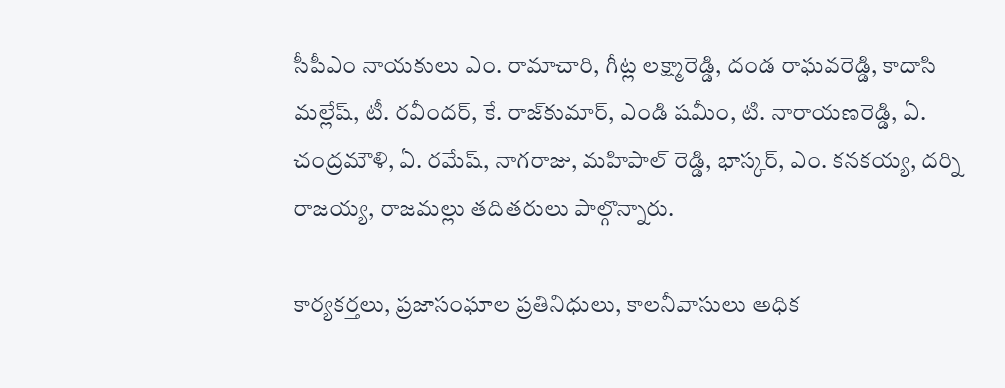సీపీఎం నాయకులు ఎం. రామాచారి, గీట్ల లక్ష్మారెడ్డి, దండ రాఘవరెడ్డి, కాదాసి మల్లేష్, టీ. రవీందర్, కే. రాజ్‌కుమార్, ఎండి షమీం, టి. నారాయణరెడ్డి, ఏ. చంద్రమౌళి, ఏ. రమేష్, నాగరాజు, మహిపాల్ రెడ్డి, భాస్కర్, ఎం. కనకయ్య, దర్ని రాజయ్య, రాజమల్లు తదితరులు పాల్గొన్నారు.

కార్యకర్తలు, ప్రజాసంఘాల ప్రతినిధులు, కాలనీవాసులు అధిక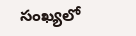సంఖ్యలో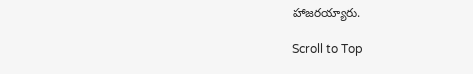హాజరయ్యారు.

Scroll to Top